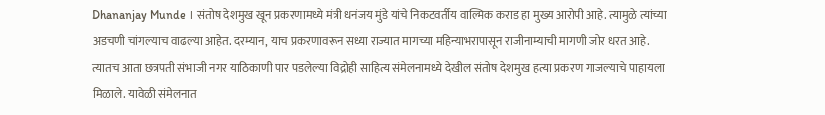Dhananjay Munde । संतोष देशमुख खून प्रकरणामध्ये मंत्री धनंजय मुंडे यांचे निकटवर्तीय वाल्मिक कराड हा मुख्य आरोपी आहे. त्यामुळे त्यांच्या अडचणी चांगल्याच वाढल्या आहेत. दरम्यान, याच प्रकरणावरून सध्या राज्यात मागच्या महिन्याभरापासून राजीनाम्याची मागणी जोर धरत आहे. त्यातच आता छत्रपती संभाजी नगर याठिकाणी पार पडलेल्या विद्रोही साहित्य संमेलनामध्ये देखील संतोष देशमुख हत्या प्रकरण गाजल्याचे पाहायला मिळाले. यावेळी संमेलनात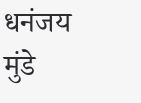धनंजय मुंडे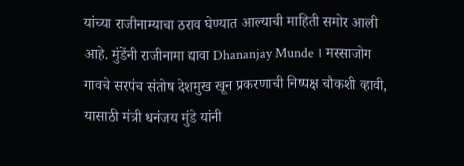यांच्या राजीनाम्याचा ठराव घेण्यात आल्याची माहिती समोर आली आहे. मुंडेंनी राजीनामा द्यावा Dhananjay Munde । मस्साजोग गावचे सरपंच संतोष देशमुख खून प्रकरणाची निष्पक्ष चौकशी व्हावी, यासाठी मंत्री धनंजय मुंडे यांनी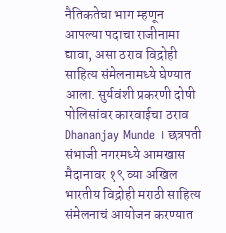नैतिकतेचा भाग म्हणून आपल्या पदाचा राजीनामा द्यावा, असा ठराव विद्रोही साहित्य संमेलनामध्ये घेण्यात आला. सुर्यवंशी प्रकरणी दोषी पोलिसांवर कारवाईचा ठराव Dhananjay Munde । छत्रपती संभाजी नगरमध्ये आमखास मैदानावर १९ व्या अखिल भारतीय विद्रोही मराठी साहित्य संमेलनाचं आयोजन करण्यात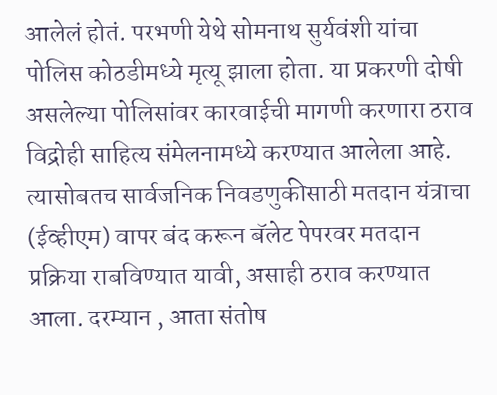आलेलं होतं. परभणी येथे सोमनाथ सुर्यवंशी यांचा पोलिस कोठडीमध्ये मृत्यू झाला होता. या प्रकरणी दोषी असलेल्या पोलिसांवर कारवाईची मागणी करणारा ठराव विद्रोही साहित्य संमेलनामध्ये करण्यात आलेला आहे. त्यासोबतच सार्वजनिक निवडणुकीसाठी मतदान यंत्राचा (ईव्हीएम) वापर बंद करून बॅलेट पेपरवर मतदान प्रक्रिया राबविण्यात यावी, असाही ठराव करण्यात आला. दरम्यान , आता संतोष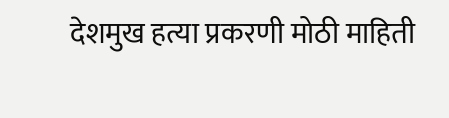देशमुख हत्या प्रकरणी मोठी माहिती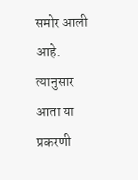समोर आली आहे. त्यानुसार आता या प्रकरणी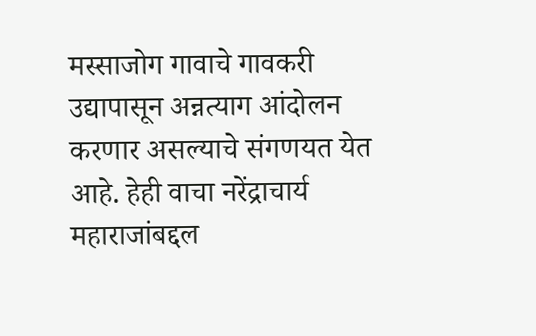मस्साजोग गावाचे गावकरी उद्यापासून अन्नत्याग आंदोलन करणार असल्याचे संगणयत येत आहे. हेही वाचा नरेंद्राचार्य महाराजांबद्दल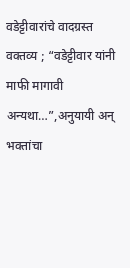वडेट्टीवारांचे वादग्रस्त वक्तव्य ; “वडेट्टीवार यांनी माफी मागावी अन्यथा…”,अनुयायी अन् भक्तांचा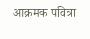आक्रमक पवित्रा